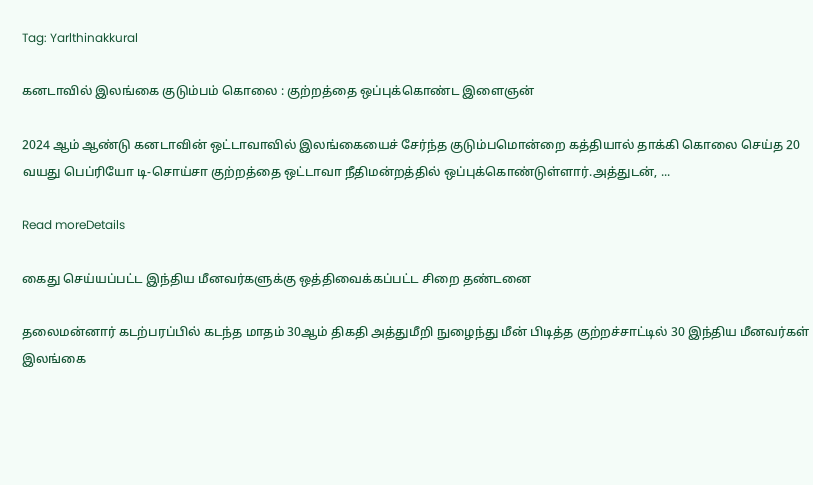Tag: Yarlthinakkural

கனடாவில் இலங்கை குடும்பம் கொலை : குற்றத்தை ஒப்புக்கொண்ட இளைஞன்

2024 ஆம் ஆண்டு கனடாவின் ஒட்டாவாவில் இலங்கையைச் சேர்ந்த குடும்பமொன்றை கத்தியால் தாக்கி கொலை செய்த 20 வயது பெப்ரியோ டி-சொய்சா குற்றத்தை ஒட்டாவா நீதிமன்றத்தில் ஒப்புக்கொண்டுள்ளார்.அத்துடன், ...

Read moreDetails

கைது செய்யப்பட்ட இந்திய மீனவர்களுக்கு ஒத்திவைக்கப்பட்ட சிறை தண்டனை

தலைமன்னார் கடற்பரப்பில் கடந்த மாதம் 30ஆம் திகதி அத்துமீறி நுழைந்து மீன் பிடித்த குற்றச்சாட்டில் 30 இந்திய மீனவர்கள் இலங்கை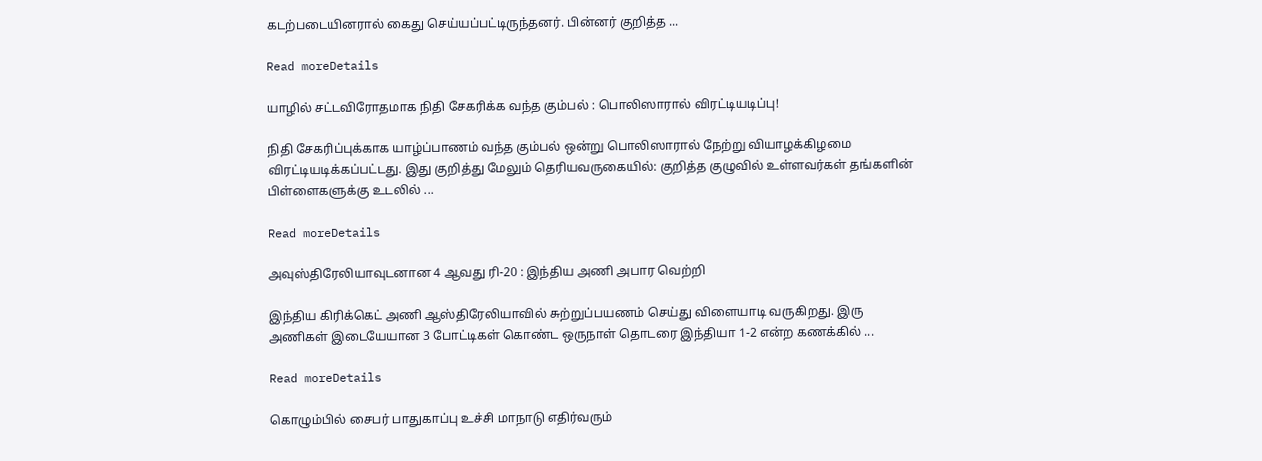கடற்படையினரால் கைது செய்யப்பட்டிருந்தனர். பின்னர் குறித்த ...

Read moreDetails

யாழில் சட்டவிரோதமாக நிதி சேகரிக்க வந்த கும்பல் : பொலிஸாரால் விரட்டியடிப்பு!

நிதி சேகரிப்புக்காக யாழ்ப்பாணம் வந்த கும்பல் ஒன்று பொலிஸாரால் நேற்று வியாழக்கிழமை விரட்டியடிக்கப்பட்டது. இது குறித்து மேலும் தெரியவருகையில்: குறித்த குழுவில் உள்ளவர்கள் தங்களின் பிள்ளைகளுக்கு உடலில் ...

Read moreDetails

அவுஸ்திரேலியாவுடனான 4 ஆவது ரி-20 : இந்திய அணி அபார வெற்றி

இந்திய கிரிக்கெட் அணி ஆஸ்திரேலியாவில் சுற்றுப்பயணம் செய்து விளையாடி வருகிறது. இரு அணிகள் இடையேயான 3 போட்டிகள் கொண்ட ஒருநாள் தொடரை இந்தியா 1-2 என்ற கணக்கில் ...

Read moreDetails

கொழும்பில் சைபர் பாதுகாப்பு உச்சி மாநாடு எதிர்வரும்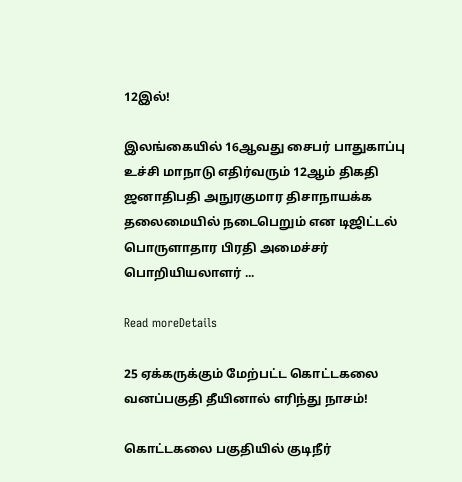12இல்!

இலங்கையில் 16ஆவது சைபர் பாதுகாப்பு உச்சி மாநாடு எதிர்வரும் 12ஆம் திகதி ஜனாதிபதி அநுரகுமார திசாநாயக்க தலைமையில் நடைபெறும் என டிஜிட்டல் பொருளாதார பிரதி அமைச்சர் பொறியியலாளர் ...

Read moreDetails

25 ஏக்கருக்கும் மேற்பட்ட கொட்டகலை வனப்பகுதி தீயினால் எரிந்து நாசம்!

கொட்டகலை பகுதியில் குடிநீர்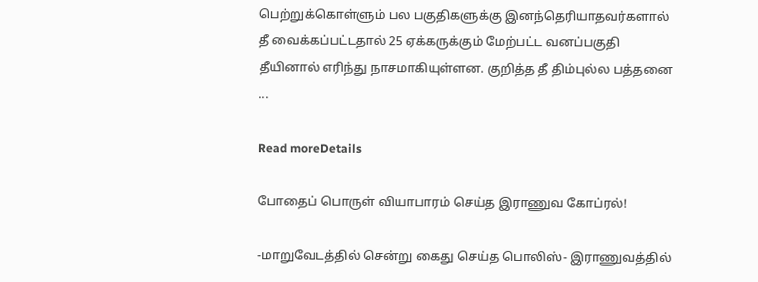பெற்றுக்கொள்ளும் பல பகுதிகளுக்கு இனந்தெரியாதவர்களால் தீ வைக்கப்பட்டதால் 25 ஏக்கருக்கும் மேற்பட்ட வனப்பகுதி தீயினால் எரிந்து நாசமாகியுள்ளன. குறித்த தீ திம்புல்ல பத்தனை ...

Read moreDetails

போதைப் பொருள் வியாபாரம் செய்த இராணுவ கோப்ரல்!

-மாறுவேடத்தில் சென்று கைது செய்த பொலிஸ்- இராணுவத்தில்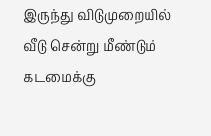இருந்து விடுமுறையில் வீடு சென்று மீண்டும் கடமைக்கு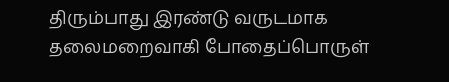திரும்பாது இரண்டு வருடமாக தலைமறைவாகி போதைப்பொருள்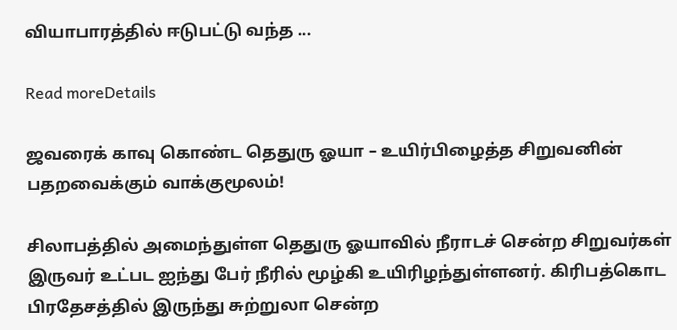வியாபாரத்தில் ஈடுபட்டு வந்த ...

Read moreDetails

ஜவரைக் காவு கொண்ட தெதுரு ஓயா – உயிர்பிழைத்த சிறுவனின் பதறவைக்கும் வாக்குமூலம்!

சிலாபத்தில் அமைந்துள்ள தெதுரு ஓயாவில் நீராடச் சென்ற சிறுவர்கள் இருவர் உட்பட ஐந்து பேர் நீரில் மூழ்கி உயிரிழந்துள்ளனர். கிரிபத்கொட பிரதேசத்தில் இருந்து சுற்றுலா சென்ற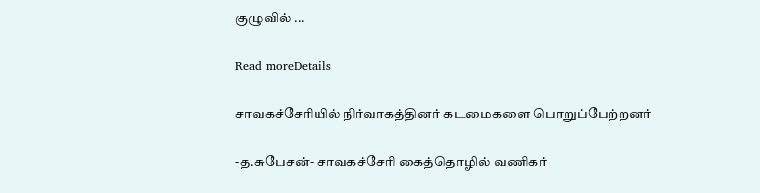குழுவில் ...

Read moreDetails

சாவகச்சேரியில் நிர்வாகத்தினர் கடமைகளை பொறுப்பேற்றனர்

-த.சுபேசன்- சாவகச்சேரி கைத்தொழில் வணிகர்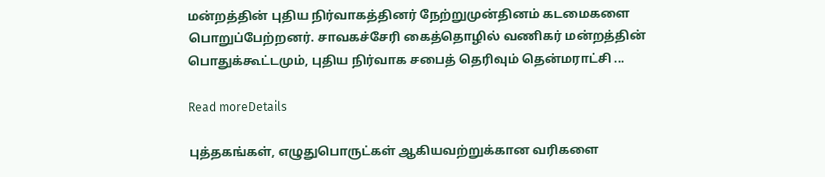மன்றத்தின் புதிய நிர்வாகத்தினர் நேற்றுமுன்தினம் கடமைகளை பொறுப்பேற்றனர். சாவகச்சேரி கைத்தொழில் வணிகர் மன்றத்தின் பொதுக்கூட்டமும், புதிய நிர்வாக சபைத் தெரிவும் தென்மராட்சி ...

Read moreDetails

புத்தகங்கள், எழுதுபொருட்கள் ஆகியவற்றுக்கான வரிகளை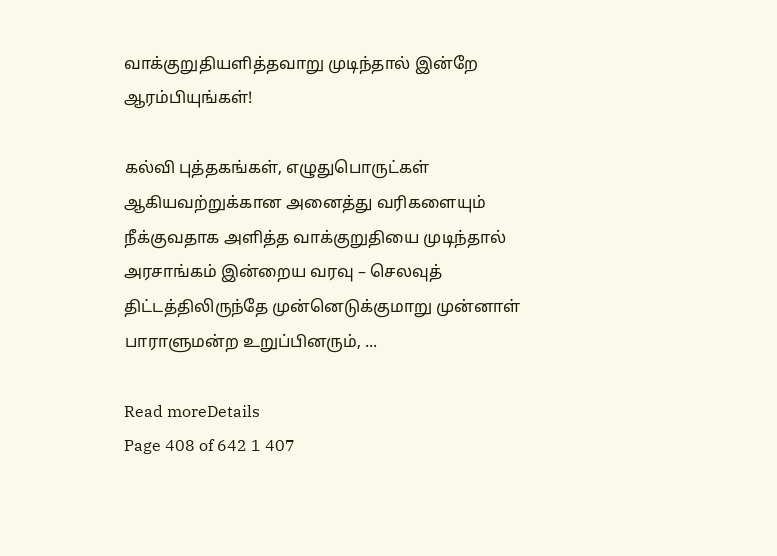வாக்குறுதியளித்தவாறு முடிந்தால் இன்றே ஆரம்பியுங்கள்!

கல்வி புத்தகங்கள், எழுதுபொருட்கள் ஆகியவற்றுக்கான அனைத்து வரிகளையும் நீக்குவதாக அளித்த வாக்குறுதியை முடிந்தால் அரசாங்கம் இன்றைய வரவு – செலவுத் திட்டத்திலிருந்தே முன்னெடுக்குமாறு முன்னாள் பாராளுமன்ற உறுப்பினரும், ...

Read moreDetails
Page 408 of 642 1 407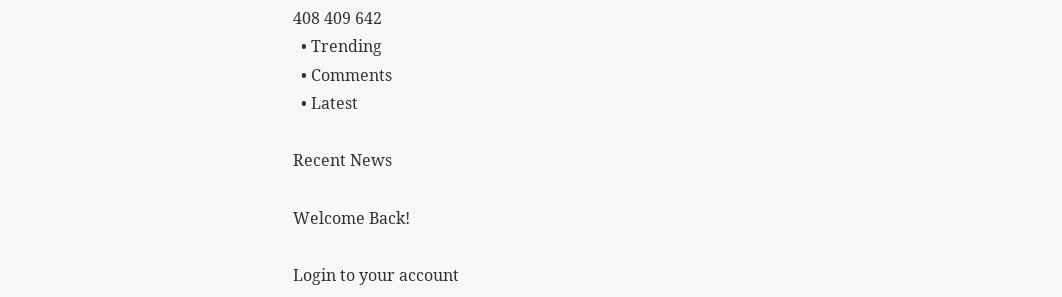408 409 642
  • Trending
  • Comments
  • Latest

Recent News

Welcome Back!

Login to your account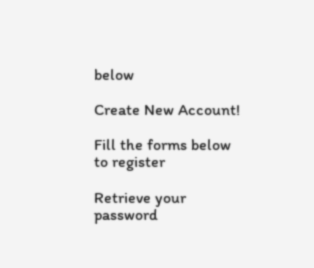below

Create New Account!

Fill the forms below to register

Retrieve your password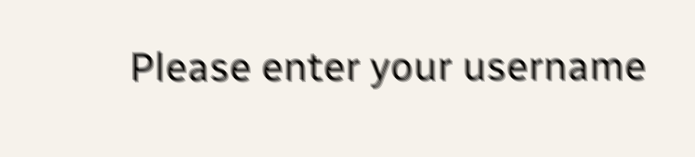Please enter your username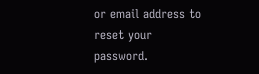or email address to reset your password.